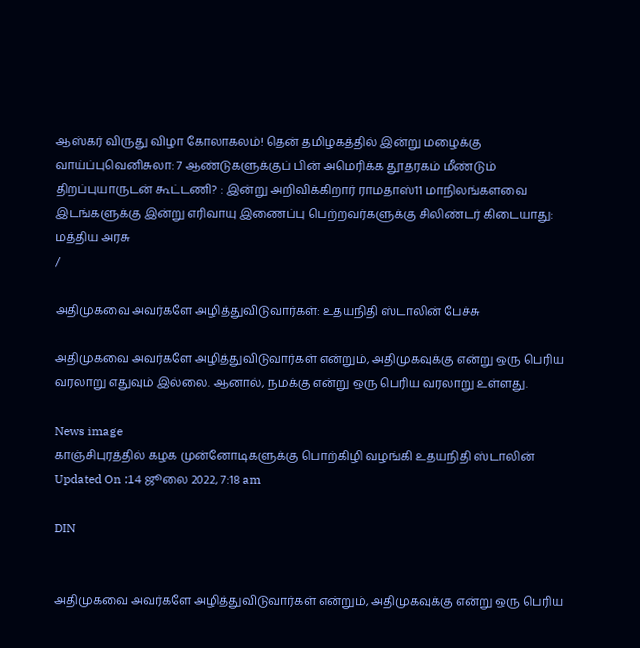ஆஸ்கர் விருது விழா கோலாகலம்! தென் தமிழகத்தில் இன்று மழைக்கு வாய்ப்புவெனிசுலா: 7 ஆண்டுகளுக்குப் பின் அமெரிக்க தூதரகம் மீண்டும் திறப்புயாருடன் கூட்டணி? : இன்று அறிவிக்கிறார் ராமதாஸ்11 மாநிலங்களவை இடங்களுக்கு இன்று எரிவாயு இணைப்பு பெற்றவர்களுக்கு சிலிண்டர் கிடையாது: மத்திய அரசு
/

அதிமுகவை அவர்களே அழித்துவிடுவார்கள்: உதயநிதி ஸ்டாலின் பேச்சு

அதிமுகவை அவர்களே அழித்துவிடுவார்கள் என்றும், அதிமுகவுக்கு என்று ஒரு பெரிய வரலாறு எதுவும் இல்லை. ஆனால், நமக்கு என்று ஒரு பெரிய வரலாறு உள்ளது.

News image
காஞ்சிபுரத்தில் கழக முன்னோடிகளுக்கு பொற்கிழி வழங்கி உதயநிதி ஸ்டாலின்
Updated On :14 ஜூலை 2022, 7:18 am

DIN


அதிமுகவை அவர்களே அழித்துவிடுவார்கள் என்றும், அதிமுகவுக்கு என்று ஒரு பெரிய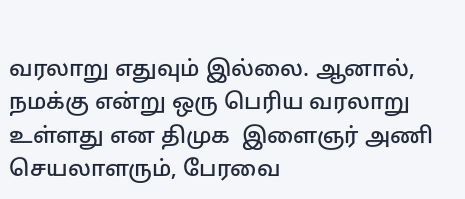வரலாறு எதுவும் இல்லை. ஆனால், நமக்கு என்று ஒரு பெரிய வரலாறு உள்ளது என திமுக  இளைஞர் அணி செயலாளரும், பேரவை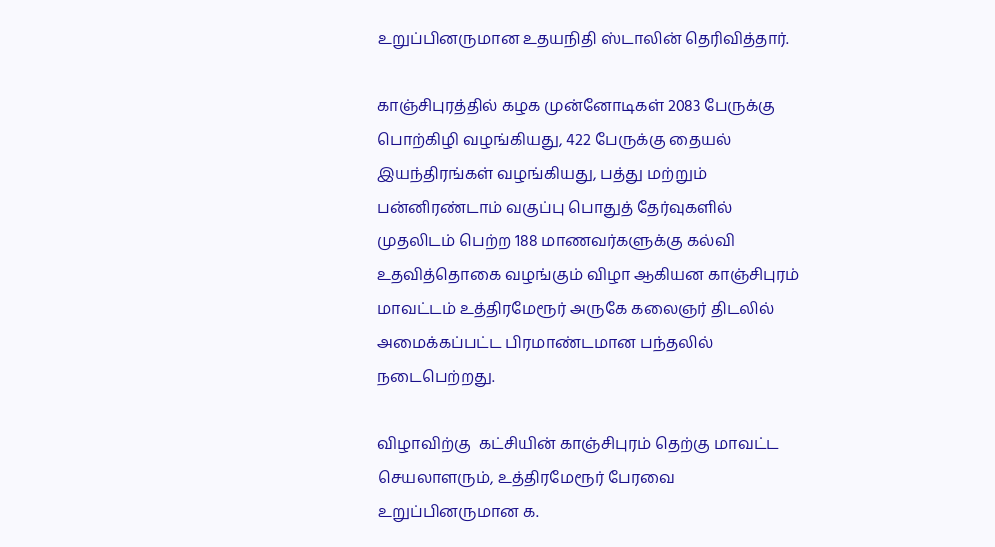உறுப்பினருமான உதயநிதி ஸ்டாலின் தெரிவித்தார்.

காஞ்சிபுரத்தில் கழக முன்னோடிகள் 2083 பேருக்கு பொற்கிழி வழங்கியது, 422 பேருக்கு தையல் இயந்திரங்கள் வழங்கியது, பத்து மற்றும் பன்னிரண்டாம் வகுப்பு பொதுத் தேர்வுகளில் முதலிடம் பெற்ற 188 மாணவர்களுக்கு கல்வி உதவித்தொகை வழங்கும் விழா ஆகியன காஞ்சிபுரம் மாவட்டம் உத்திரமேரூர் அருகே கலைஞர் திடலில் அமைக்கப்பட்ட பிரமாண்டமான பந்தலில் நடைபெற்றது.

விழாவிற்கு  கட்சியின் காஞ்சிபுரம் தெற்கு மாவட்ட செயலாளரும், உத்திரமேரூர் பேரவை உறுப்பினருமான க.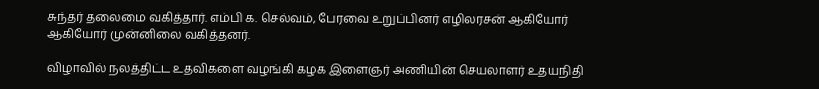சுந்தர் தலைமை வகித்தார். எம்பி க. செல்வம், பேரவை உறுப்பினர் எழிலரசன் ஆகியோர் ஆகியோர் முன்னிலை வகித்தனர்.

விழாவில் நலத்திட்ட உதவிகளை வழங்கி கழக இளைஞர் அணியின் செயலாளர் உதயநிதி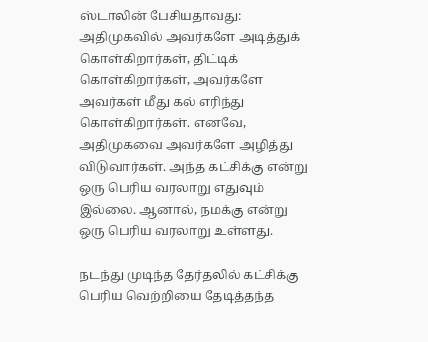ஸ்டாலின் பேசியதாவது: அதிமுகவில் அவர்களே அடித்துக் கொள்கிறார்கள், திட்டிக் கொள்கிறார்கள், அவர்களே அவர்கள் மீது கல் எரிந்து கொள்கிறார்கள். எனவே, அதிமுகவை அவர்களே அழித்து விடுவார்கள். அந்த கட்சிக்கு என்று ஒரு பெரிய வரலாறு எதுவும் இல்லை. ஆனால், நமக்கு என்று ஒரு பெரிய வரலாறு உள்ளது.

நடந்து முடிந்த தேர்தலில் கட்சிக்கு பெரிய வெற்றியை தேடித்தந்த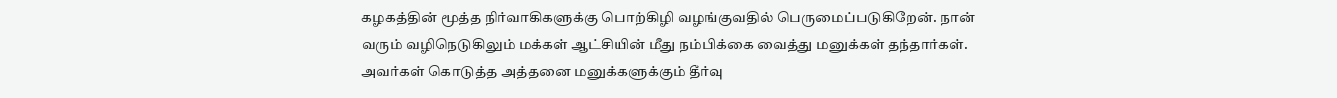கழகத்தின் மூத்த நிர்வாகிகளுக்கு பொற்கிழி வழங்குவதில் பெருமைப்படுகிறேன். நான் வரும் வழிநெடுகிலும் மக்கள் ஆட்சியின் மீது நம்பிக்கை வைத்து மனுக்கள் தந்தார்கள். அவர்கள் கொடுத்த அத்தனை மனுக்களுக்கும் தீர்வு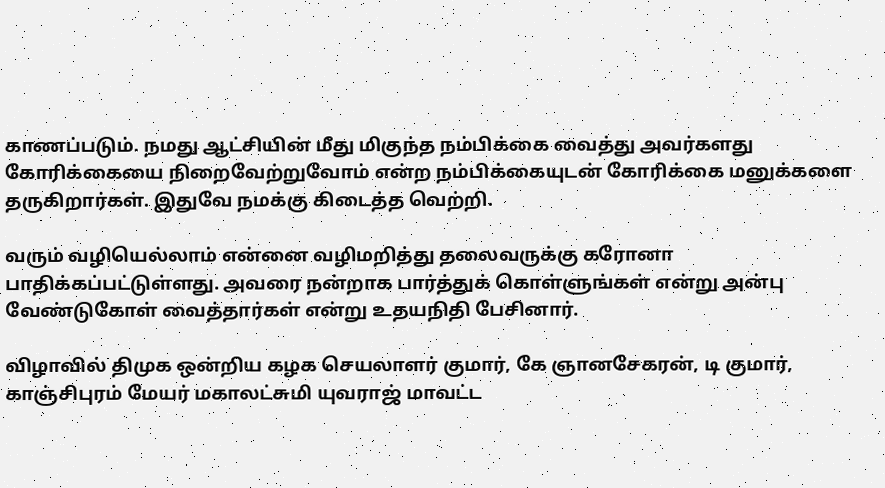காணப்படும். நமது ஆட்சியின் மீது மிகுந்த நம்பிக்கை வைத்து அவர்களது கோரிக்கையை நிறைவேற்றுவோம் என்ற நம்பிக்கையுடன் கோரிக்கை மனுக்களை தருகிறார்கள். இதுவே நமக்கு கிடைத்த வெற்றி.

வரும் வழியெல்லாம் என்னை வழிமறித்து தலைவருக்கு கரோனா பாதிக்கப்பட்டுள்ளது. அவரை நன்றாக பார்த்துக் கொள்ளுங்கள் என்று அன்பு வேண்டுகோள் வைத்தார்கள் என்று உதயநிதி பேசினார்.

விழாவில் திமுக ஒன்றிய கழக செயலாளர் குமார், கே ஞானசேகரன், டி குமார், காஞ்சிபுரம் மேயர் மகாலட்சுமி யுவராஜ் மாவட்ட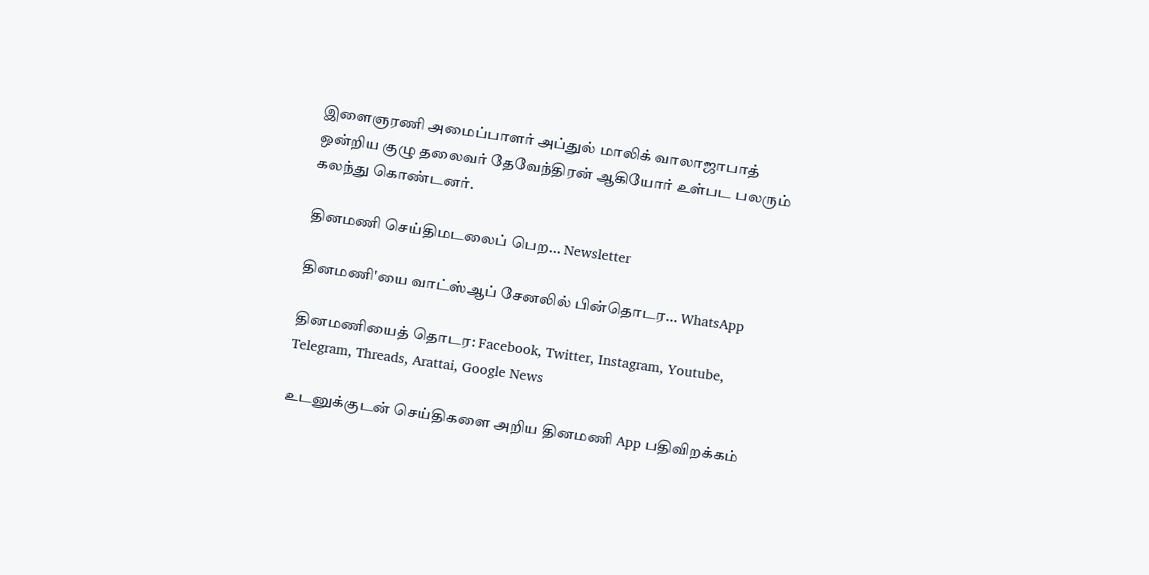இளைஞரணி அமைப்பாளர் அப்துல் மாலிக் வாலாஜாபாத் ஒன்றிய குழு தலைவர் தேவேந்திரன் ஆகியோர் உள்பட பலரும் கலந்து கொண்டனர்.

தினமணி செய்திமடலைப் பெற... Newsletter

தினமணி'யை வாட்ஸ்ஆப் சேனலில் பின்தொடர... WhatsApp

தினமணியைத் தொடர: Facebook, Twitter, Instagram, Youtube, Telegram, Threads, Arattai, Google News

உடனுக்குடன் செய்திகளை அறிய தினமணி App பதிவிறக்கம்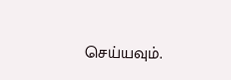செய்யவும்.